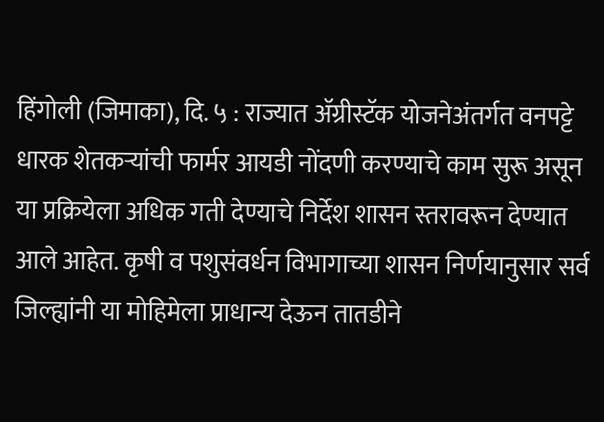हिंगोली (जिमाका), दि. ५ : राज्यात ॲग्रीस्टॅक योजनेअंतर्गत वनपट्टे धारक शेतकऱ्यांची फार्मर आयडी नोंदणी करण्याचे काम सुरू असून या प्रक्रियेला अधिक गती देण्याचे निर्देश शासन स्तरावरून देण्यात आले आहेत. कृषी व पशुसंवर्धन विभागाच्या शासन निर्णयानुसार सर्व जिल्ह्यांनी या मोहिमेला प्राधान्य देऊन तातडीने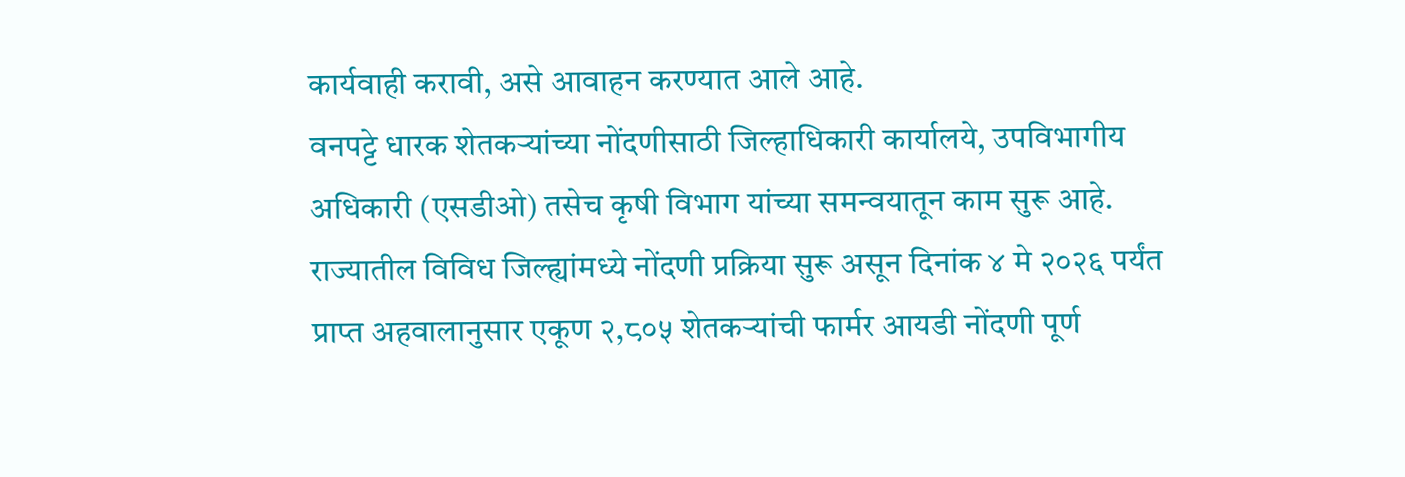कार्यवाही करावी, असे आवाहन करण्यात आले आहे.
वनपट्टे धारक शेतकऱ्यांच्या नोंदणीसाठी जिल्हाधिकारी कार्यालये, उपविभागीय अधिकारी (एसडीओ) तसेच कृषी विभाग यांच्या समन्वयातून काम सुरू आहे. राज्यातील विविध जिल्ह्यांमध्ये नोंदणी प्रक्रिया सुरू असून दिनांक ४ मे २०२६ पर्यंत प्राप्त अहवालानुसार एकूण २,८०५ शेतकऱ्यांची फार्मर आयडी नोंदणी पूर्ण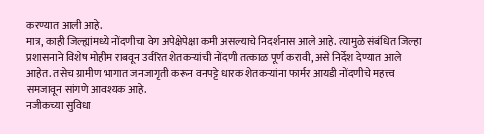करण्यात आली आहे.
मात्र, काही जिल्ह्यांमध्ये नोंदणीचा वेग अपेक्षेपेक्षा कमी असल्याचे निदर्शनास आले आहे. त्यामुळे संबंधित जिल्हा प्रशासनाने विशेष मोहीम राबवून उर्वरित शेतकऱ्यांची नोंदणी तत्काळ पूर्ण करावी, असे निर्देश देण्यात आले आहेत. तसेच ग्रामीण भागात जनजागृती करून वनपट्टे धारक शेतकऱ्यांना फार्मर आयडी नोंदणीचे महत्त्व समजावून सांगणे आवश्यक आहे.
नजीकच्या सुविधा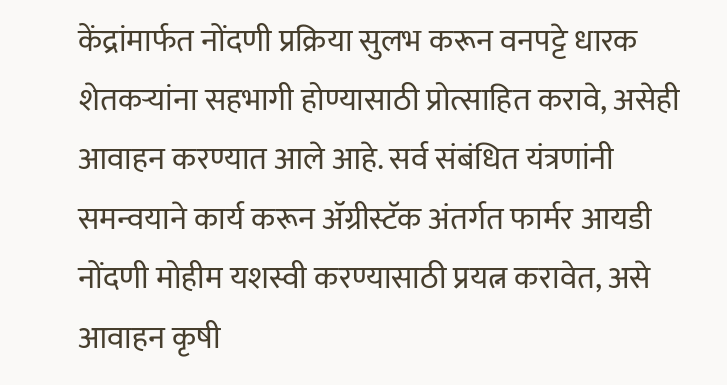केंद्रांमार्फत नोंदणी प्रक्रिया सुलभ करून वनपट्टे धारक शेतकऱ्यांना सहभागी होण्यासाठी प्रोत्साहित करावे, असेही आवाहन करण्यात आले आहे. सर्व संबंधित यंत्रणांनी समन्वयाने कार्य करून ॲग्रीस्टॅक अंतर्गत फार्मर आयडी नोंदणी मोहीम यशस्वी करण्यासाठी प्रयत्न करावेत, असे आवाहन कृषी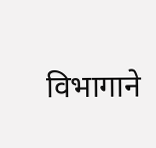विभागाने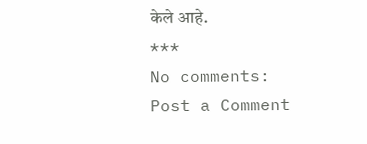केले आहे.
***
No comments:
Post a Comment